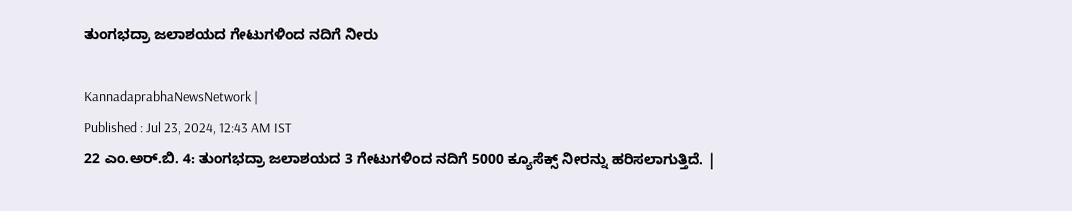ತುಂಗಭದ್ರಾ ಜಲಾಶಯದ ಗೇಟುಗಳಿಂದ ನದಿಗೆ ನೀರು

KannadaprabhaNewsNetwork |
Published : Jul 23, 2024, 12:43 AM IST
22 ಎಂ.ಅರ್.ಬಿ. 4: ತುಂಗಭದ್ರಾ ಜಲಾಶಯದ 3 ಗೇಟುಗಳಿಂದ ನದಿಗೆ 5000 ಕ್ಯೂಸೆಕ್ಸ್ ನೀರನ್ನು ಹರಿಸಲಾಗುತ್ತಿದೆ. |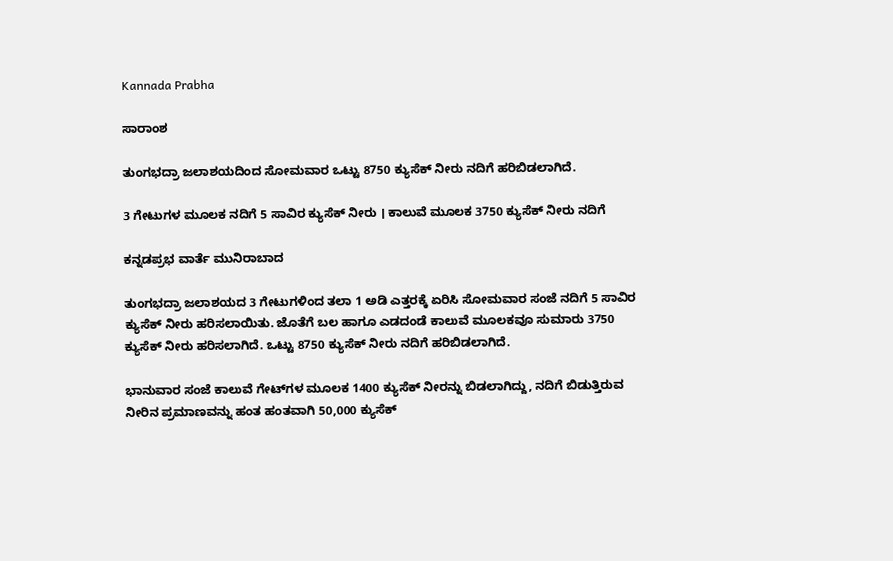Kannada Prabha

ಸಾರಾಂಶ

ತುಂಗಭದ್ರಾ ಜಲಾಶಯದಿಂದ ಸೋಮವಾರ ಒಟ್ಟು 8750 ಕ್ಯುಸೆಕ್‌ ನೀರು ನದಿಗೆ ಹರಿಬಿಡಲಾಗಿದೆ.

3 ಗೇಟುಗಳ ಮೂಲಕ ನದಿಗೆ 5 ಸಾವಿರ ಕ್ಯುಸೆಕ್‌ ನೀರು । ಕಾಲುವೆ ಮೂಲಕ 3750 ಕ್ಯುಸೆಕ್‌ ನೀರು ನದಿಗೆ

ಕನ್ನಡಪ್ರಭ ವಾರ್ತೆ ಮುನಿರಾಬಾದ

ತುಂಗಭದ್ರಾ ಜಲಾಶಯದ 3 ಗೇಟುಗಳಿಂದ ತಲಾ 1 ಅಡಿ ಎತ್ತರಕ್ಕೆ ಏರಿಸಿ ಸೋಮವಾರ ಸಂಜೆ ನದಿಗೆ 5 ಸಾವಿರ ಕ್ಯುಸೆಕ್‌ ನೀರು ಹರಿಸಲಾಯಿತು. ಜೊತೆಗೆ ಬಲ ಹಾಗೂ ಎಡದಂಡೆ ಕಾಲುವೆ ಮೂಲಕವೂ ಸುಮಾರು 3750 ಕ್ಯುಸೆಕ್‌ ನೀರು ಹರಿಸಲಾಗಿದೆ. ಒಟ್ಟು 8750 ಕ್ಯುಸೆಕ್‌ ನೀರು ನದಿಗೆ ಹರಿಬಿಡಲಾಗಿದೆ.

ಭಾನುವಾರ ಸಂಜೆ ಕಾಲುವೆ ಗೇಟ್‌ಗಳ ಮೂಲಕ 1400 ಕ್ಯುಸೆಕ್‌ ನೀರನ್ನು ಬಿಡಲಾಗಿದ್ದು, ನದಿಗೆ ಬಿಡುತ್ತಿರುವ ನೀರಿನ ಪ್ರಮಾಣವನ್ನು ಹಂತ ಹಂತವಾಗಿ 50,000 ಕ್ಯುಸೆಕ್‌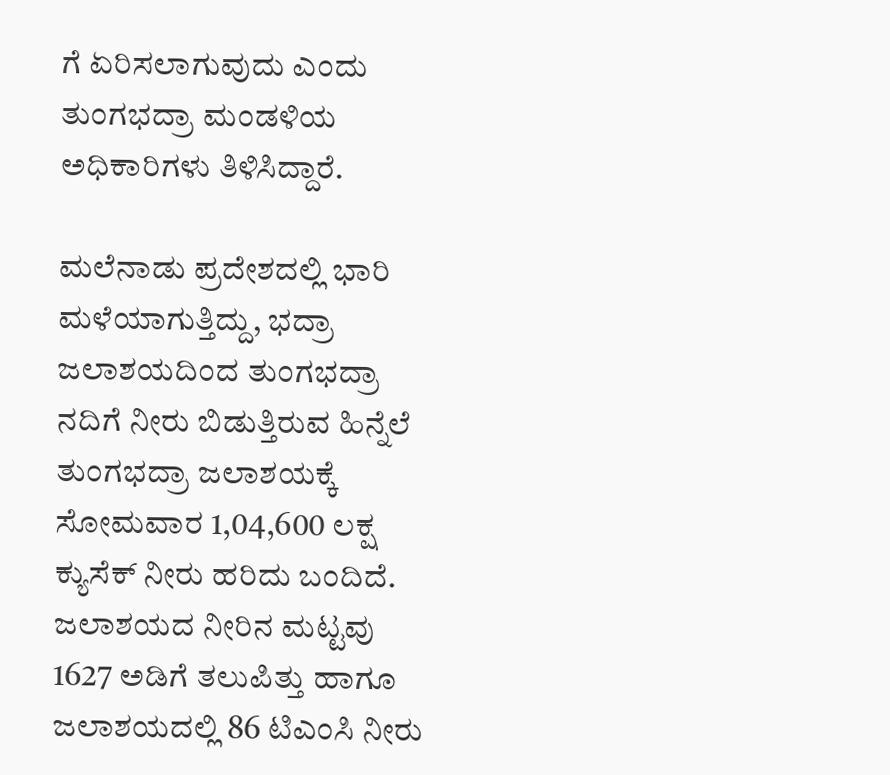ಗೆ ಏರಿಸಲಾಗುವುದು ಎಂದು ತುಂಗಭದ್ರಾ ಮಂಡಳಿಯ ಅಧಿಕಾರಿಗಳು ತಿಳಿಸಿದ್ದಾರೆ.

ಮಲೆನಾಡು ಪ್ರದೇಶದಲ್ಲಿ ಭಾರಿ ಮಳೆಯಾಗುತ್ತಿದ್ದು, ಭದ್ರಾ ಜಲಾಶಯದಿಂದ ತುಂಗಭದ್ರಾ ನದಿಗೆ ನೀರು ಬಿಡುತ್ತಿರುವ ಹಿನ್ನೆಲೆ ತುಂಗಭದ್ರಾ ಜಲಾಶಯಕ್ಕೆ ಸೋಮವಾರ 1,04,600 ಲಕ್ಷ ಕ್ಯುಸೆಕ್‌ ನೀರು ಹರಿದು ಬಂದಿದೆ. ಜಲಾಶಯದ ನೀರಿನ ಮಟ್ಟವು 1627 ಅಡಿಗೆ ತಲುಪಿತ್ತು ಹಾಗೂ ಜಲಾಶಯದಲ್ಲಿ 86 ಟಿಎಂಸಿ ನೀರು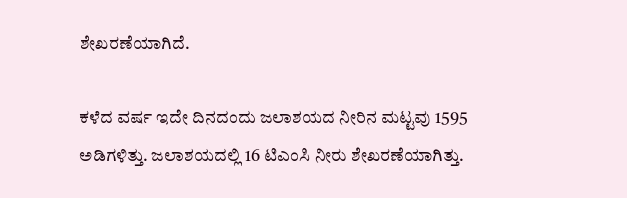ಶೇಖರಣೆಯಾಗಿದೆ.

ಕಳೆದ ವರ್ಷ ಇದೇ ದಿನದಂದು ಜಲಾಶಯದ ನೀರಿನ ಮಟ್ಟವು 1595 ಅಡಿಗಳಿತ್ತು. ಜಲಾಶಯದಲ್ಲಿ 16 ಟಿಎಂಸಿ ನೀರು ಶೇಖರಣೆಯಾಗಿತ್ತು.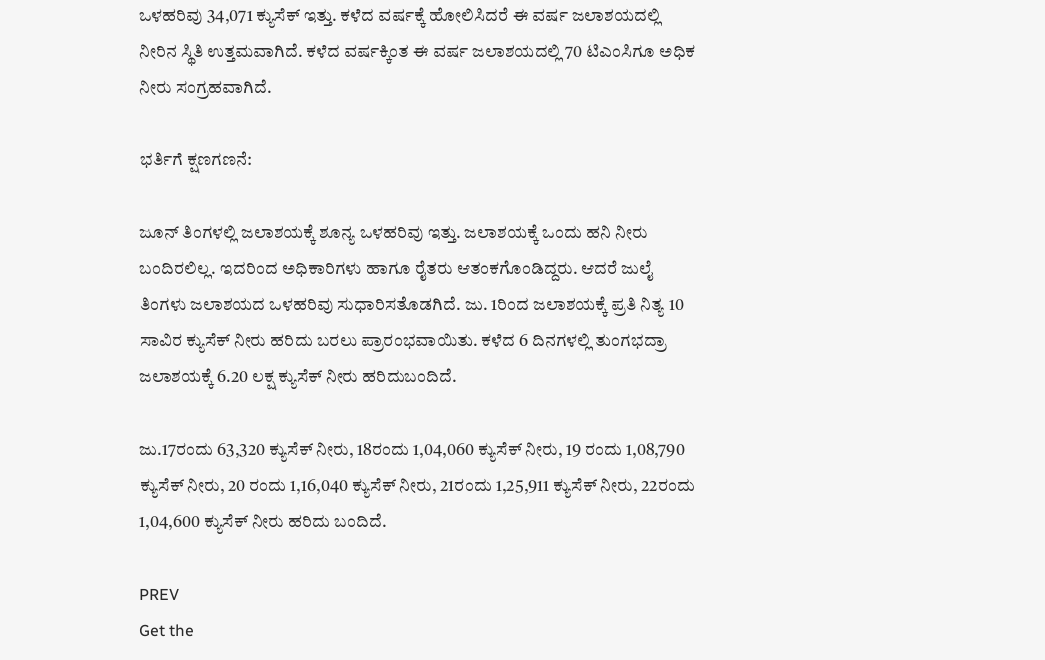ಒಳಹರಿವು 34,071 ಕ್ಯುಸೆಕ್‌ ಇತ್ತು. ಕಳೆದ ವರ್ಷಕ್ಕೆ ಹೋಲಿಸಿದರೆ ಈ ವರ್ಷ ಜಲಾಶಯದಲ್ಲಿ ನೀರಿನ ಸ್ಥಿತಿ ಉತ್ತಮವಾಗಿದೆ. ಕಳೆದ ವರ್ಷಕ್ಕಿಂತ ಈ ವರ್ಷ ಜಲಾಶಯದಲ್ಲಿ 70 ಟಿಎಂಸಿಗೂ ಅಧಿಕ ನೀರು ಸಂಗ್ರಹವಾಗಿದೆ.

ಭರ್ತಿಗೆ ಕ್ಷಣಗಣನೆ:

ಜೂನ್ ತಿಂಗಳಲ್ಲಿ ಜಲಾಶಯಕ್ಕೆ ಶೂನ್ಯ ಒಳಹರಿವು ಇತ್ತು. ಜಲಾಶಯಕ್ಕೆ ಒಂದು ಹನಿ ನೀರು ಬಂದಿರಲಿಲ್ಲ. ಇದರಿಂದ ಅಧಿಕಾರಿಗಳು ಹಾಗೂ ರೈತರು ಆತಂಕಗೊಂಡಿದ್ದರು. ಆದರೆ ಜುಲೈ ತಿಂಗಳು ಜಲಾಶಯದ ಒಳಹರಿವು ಸುಧಾರಿಸತೊಡಗಿದೆ. ಜು. 1ರಿಂದ ಜಲಾಶಯಕ್ಕೆ ಪ್ರತಿ ನಿತ್ಯ 10 ಸಾವಿರ ಕ್ಯುಸೆಕ್‌ ನೀರು ಹರಿದು ಬರಲು ಪ್ರಾರಂಭವಾಯಿತು. ಕಳೆದ 6 ದಿನಗಳಲ್ಲಿ ತುಂಗಭದ್ರಾ ಜಲಾಶಯಕ್ಕೆ 6.20 ಲಕ್ಷ ಕ್ಯುಸೆಕ್‌ ನೀರು ಹರಿದುಬಂದಿದೆ.

ಜು.17ರಂದು 63,320 ಕ್ಯುಸೆಕ್‌ ನೀರು, 18ರಂದು 1,04,060 ಕ್ಯುಸೆಕ್‌ ನೀರು, 19 ರಂದು 1,08,790 ಕ್ಯುಸೆಕ್‌ ನೀರು, 20 ರಂದು 1,16,040 ಕ್ಯುಸೆಕ್‌ ನೀರು, 21ರಂದು 1,25,911 ಕ್ಯುಸೆಕ್‌ ನೀರು, 22ರಂದು 1,04,600 ಕ್ಯುಸೆಕ್‌ ನೀರು ಹರಿದು ಬಂದಿದೆ.

PREV
Get the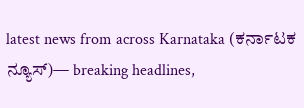latest news from across Karnataka (ಕರ್ನಾಟಕ ನ್ಯೂಸ್)— breaking headlines,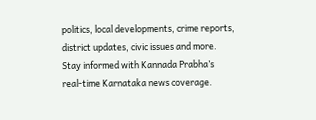politics, local developments, crime reports, district updates, civic issues and more. Stay informed with Kannada Prabha’s real‑time Karnataka news coverage.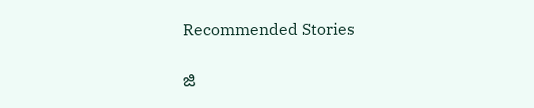Recommended Stories

ಜಿ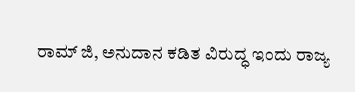ರಾಮ್‌ ಜಿ, ಅನುದಾನ ಕಡಿತ ವಿರುದ್ಧ ಇಂದು ರಾಜ್ಯ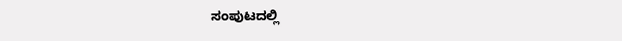ಸಂಪುಟದಲ್ಲಿ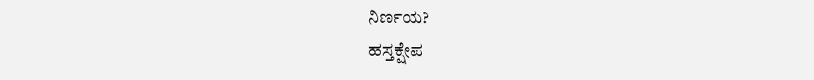ನಿರ್ಣಯ?
ಹಸ್ತಕ್ಷೇಪ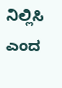ನಿಲ್ಲಿಸಿ ಎಂದ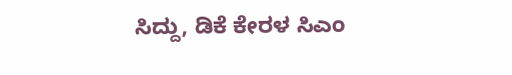ಸಿದ್ದು, ಡಿಕೆ ಕೇರಳ ಸಿಎಂ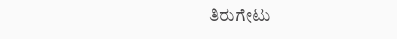ತಿರುಗೇಟು